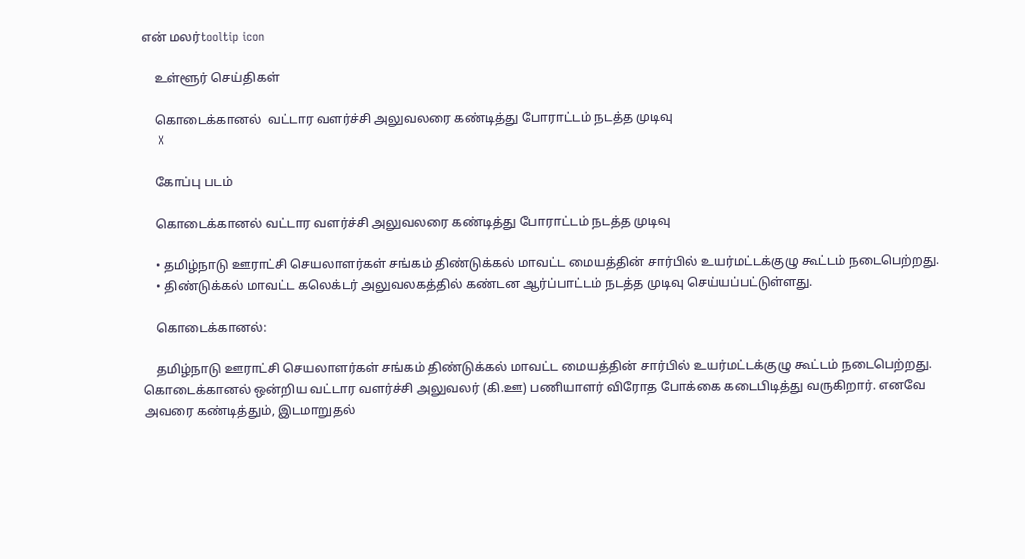என் மலர்tooltip icon

    உள்ளூர் செய்திகள்

    கொடைக்கானல்  வட்டார வளர்ச்சி அலுவலரை கண்டித்து போராட்டம் நடத்த முடிவு
    X

    கோப்பு படம்

    கொடைக்கானல் வட்டார வளர்ச்சி அலுவலரை கண்டித்து போராட்டம் நடத்த முடிவு

    • தமிழ்நாடு ஊராட்சி செயலாளர்கள் சங்கம் திண்டுக்கல் மாவட்ட மையத்தின் சார்பில் உயர்மட்டக்குழு கூட்டம் நடைபெற்றது.
    • திண்டுக்கல் மாவட்ட கலெக்டர் அலுவலகத்தில் கண்டன ஆர்ப்பாட்டம் நடத்த முடிவு செய்யப்பட்டுள்ளது.

    கொடைக்கானல்:

    தமிழ்நாடு ஊராட்சி செயலாளர்கள் சங்கம் திண்டுக்கல் மாவட்ட மையத்தின் சார்பில் உயர்மட்டக்குழு கூட்டம் நடைபெற்றது. கொடைக்கானல் ஒன்றிய வட்டார வளர்ச்சி அலுவலர் (கி.ஊ) பணியாளர் விரோத போக்கை கடைபிடித்து வருகிறார். எனவே அவரை கண்டித்தும், இடமாறுதல்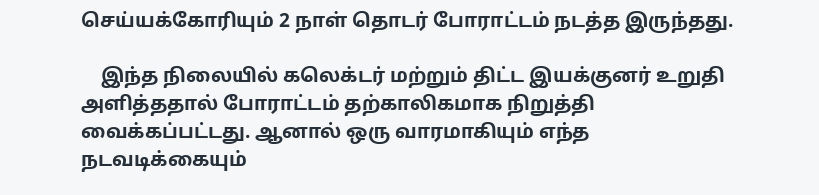செய்யக்கோரியும் 2 நாள் தொடர் போராட்டம் நடத்த இருந்தது.

    இந்த நிலையில் கலெக்டர் மற்றும் திட்ட இயக்குனர் உறுதி அளித்ததால் போராட்டம் தற்காலிகமாக நிறுத்தி வைக்கப்பட்டது. ஆனால் ஒரு வாரமாகியும் எந்த நடவடிக்கையும்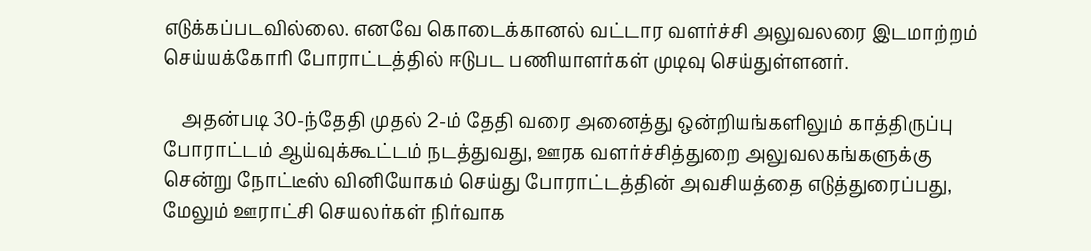எடுக்கப்படவில்லை. எனவே கொடைக்கானல் வட்டார வளர்ச்சி அலுவலரை இடமாற்றம் செய்யக்கோரி போராட்டத்தில் ஈடுபட பணியாளர்கள் முடிவு செய்துள்ளனர்.

    அதன்படி 30-ந்தேதி முதல் 2-ம் தேதி வரை அனைத்து ஒன்றியங்களிலும் காத்திருப்பு போராட்டம் ஆய்வுக்கூட்டம் நடத்துவது, ஊரக வளர்ச்சித்துறை அலுவலகங்களுக்கு சென்று நோட்டீஸ் வினியோகம் செய்து போராட்டத்தின் அவசியத்தை எடுத்துரைப்பது, மேலும் ஊராட்சி செயலர்கள் நிர்வாக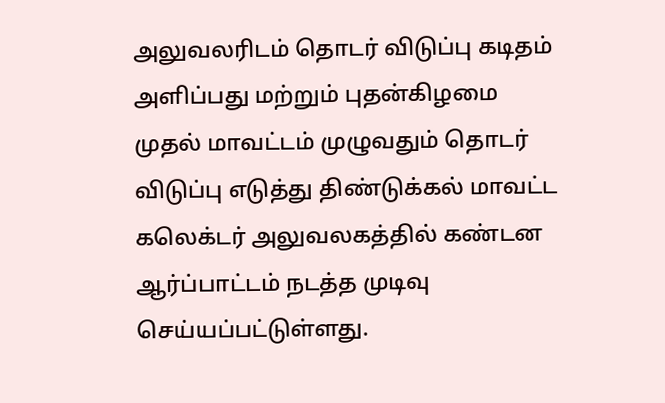அலுவலரிடம் தொடர் விடுப்பு கடிதம் அளிப்பது மற்றும் புதன்கிழமை முதல் மாவட்டம் முழுவதும் தொடர் விடுப்பு எடுத்து திண்டுக்கல் மாவட்ட கலெக்டர் அலுவலகத்தில் கண்டன ஆர்ப்பாட்டம் நடத்த முடிவு செய்யப்பட்டுள்ளது.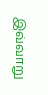இவ்வாறு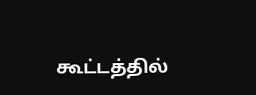கூட்டத்தில்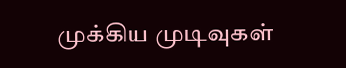முக்கிய முடிவுகள்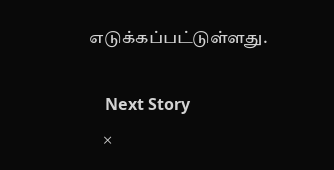எடுக்கப்பட்டுள்ளது.

    Next Story
    ×